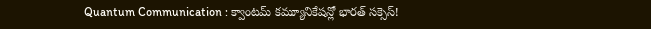Quantum Communication : క్వాంటమ్ కమ్యూనికేషన్లో భారత్ సక్సెస్!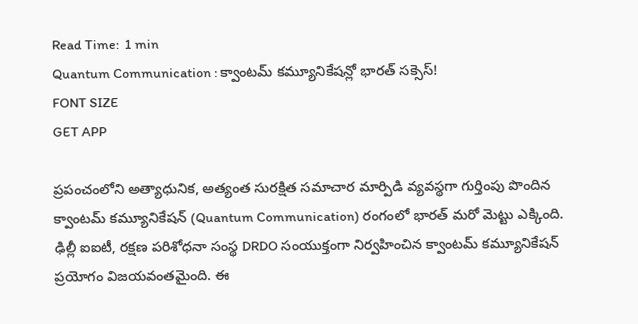Read Time:  1 min
Quantum Communication : క్వాంటమ్ కమ్యూనికేషన్లో భారత్ సక్సెస్!
FONT SIZE
GET APP

ప్రపంచంలోని అత్యాధునిక, అత్యంత సురక్షిత సమాచార మార్పిడి వ్యవస్థగా గుర్తింపు పొందిన క్వాంటమ్ కమ్యూనికేషన్ (Quantum Communication) రంగంలో భారత్ మరో మెట్టు ఎక్కింది. ఢిల్లీ ఐఐటీ, రక్షణ పరిశోధనా సంస్థ DRDO సంయుక్తంగా నిర్వహించిన క్వాంటమ్ కమ్యూనికేషన్ ప్రయోగం విజయవంతమైంది. ఈ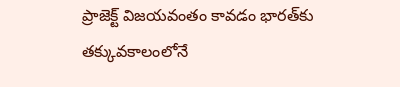ప్రాజెక్ట్ విజయవంతం కావడం భారత్‌కు తక్కువకాలంలోనే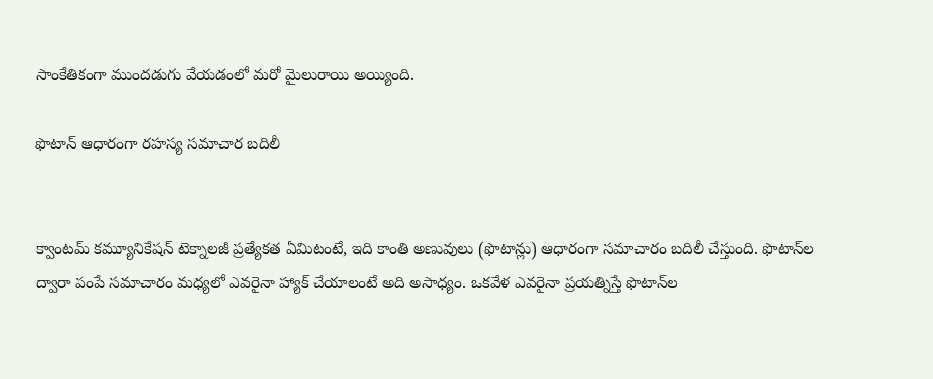సాంకేతికంగా ముందడుగు వేయడంలో మరో మైలురాయి అయ్యింది.

ఫొటాన్ ఆధారంగా రహస్య సమాచార బదిలీ


క్వాంటమ్ కమ్యూనికేషన్ టెక్నాలజీ ప్రత్యేకత ఏమిటంటే, ఇది కాంతి అణువులు (ఫొటాన్లు) ఆధారంగా సమాచారం బదిలీ చేస్తుంది. ఫొటాన్‌ల ద్వారా పంపే సమాచారం మధ్యలో ఎవరైనా హ్యాక్ చేయాలంటే అది అసాధ్యం. ఒకవేళ ఎవరైనా ప్రయత్నిస్తే ఫొటాన్‌ల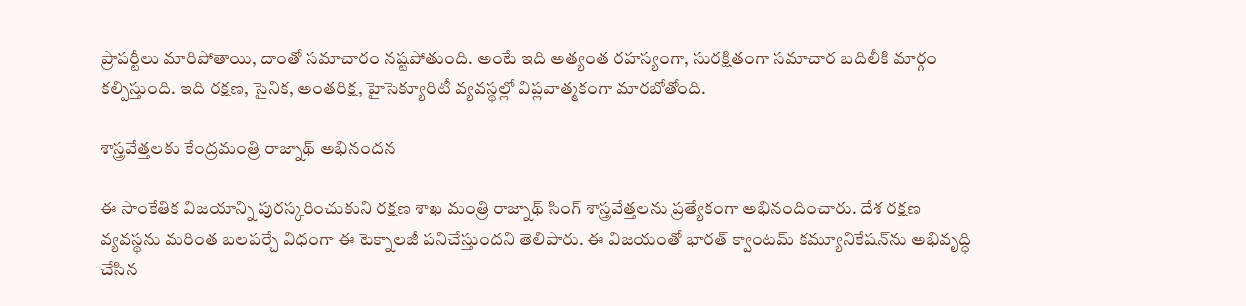ప్రాపర్టీలు మారిపోతాయి, దాంతో సమాచారం నష్టపోతుంది. అంటే ఇది అత్యంత రహస్యంగా, సురక్షితంగా సమాచార బదిలీకి మార్గం కల్పిస్తుంది. ఇది రక్షణ, సైనిక, అంతరిక్ష, హైసెక్యూరిటీ వ్యవస్థల్లో విప్లవాత్మకంగా మారబోతోంది.

శాస్త్రవేత్తలకు కేంద్రమంత్రి రాజ్నాథ్ అభినందన

ఈ సాంకేతిక విజయాన్ని పురస్కరించుకుని రక్షణ శాఖ మంత్రి రాజ్నాథ్ సింగ్ శాస్త్రవేత్తలను ప్రత్యేకంగా అభినందించారు. దేశ రక్షణ వ్యవస్థను మరింత బలపర్చే విధంగా ఈ టెక్నాలజీ పనిచేస్తుందని తెలిపారు. ఈ విజయంతో భారత్ క్వాంటమ్ కమ్యూనికేషన్‌ను అభివృద్ధి చేసిన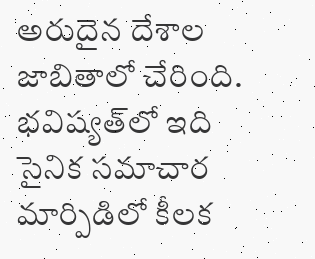అరుదైన దేశాల జాబితాలో చేరింది. భవిష్యత్‌లో ఇది సైనిక సమాచార మార్పిడిలో కీలక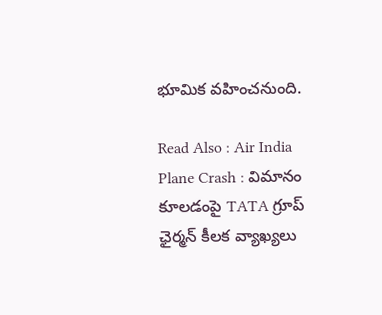భూమిక వహించనుంది.

Read Also : Air India Plane Crash : విమానం కూలడంపై TATA గ్రూప్ ఛైర్మన్ కీలక వ్యాఖ్యలు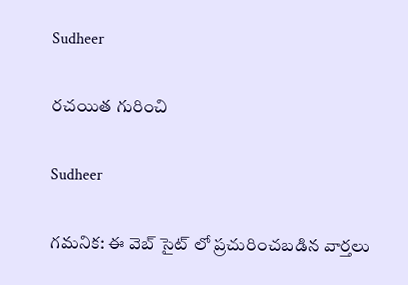Sudheer

రచయిత గురించి

Sudheer

గమనిక: ఈ వెబ్ సైట్ లో ప్రచురించబడిన వార్తలు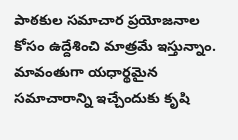పాఠకుల సమాచార ప్రయోజనాల కోసం ఉద్దేశించి మాత్రమే ఇస్తున్నాం. మావంతుగా యధార్థమైన సమాచారాన్ని ఇచ్చేందుకు కృషి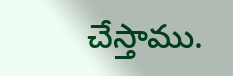చేస్తాము.